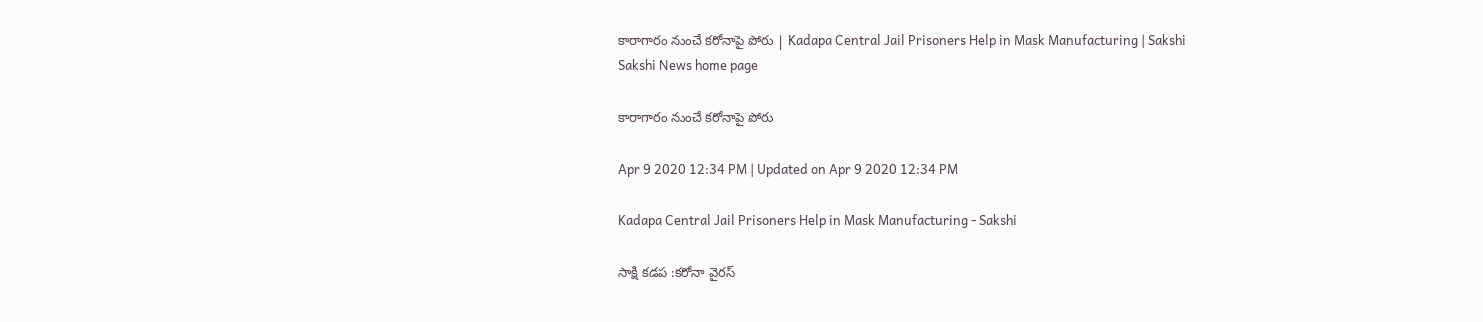కారాగారం నుంచే కరోనాపై పోరు | Kadapa Central Jail Prisoners Help in Mask Manufacturing | Sakshi
Sakshi News home page

కారాగారం నుంచే కరోనాపై పోరు

Apr 9 2020 12:34 PM | Updated on Apr 9 2020 12:34 PM

Kadapa Central Jail Prisoners Help in Mask Manufacturing - Sakshi

సాక్షి కడప :కరోనా వైరస్‌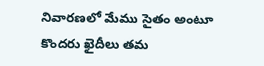నివారణలో మేము సైతం అంటూ కొందరు ఖైదీలు తమ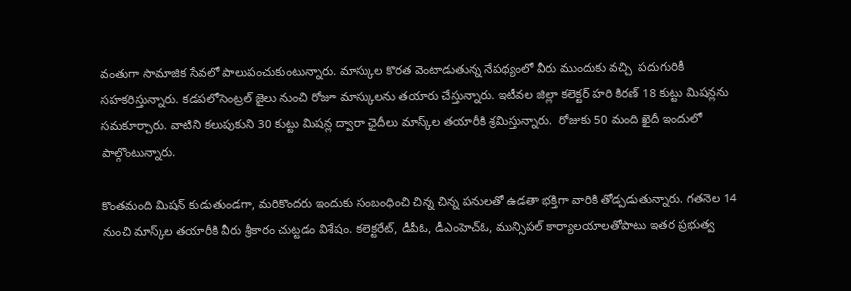వంతుగా సామాజిక సేవలో పాలుపంచుకుంటున్నారు. మాస్కుల కొరత వెంటాడుతున్న నేపథ్యంలో వీరు ముందుకు వచ్చి  పదుగురికీ సహకరిస్తున్నారు. కడపలోసెంట్రల్‌ జైలు నుంచి రోజూ మాస్కులను తయారు చేస్తున్నారు. ఇటీవల జిల్లా కలెక్టర్‌ హరి కిరణ్‌ 18 కుట్టు మిషన్లను సమకూర్చారు. వాటిని కలుపుకుని 30 కుట్టు మిషన్ల ద్వారా ఛైదీలు మాస్క్‌ల తయారీకి శ్రమిస్తున్నారు.  రోజుకు 50 మంది ఖైదీ ఇందులో పాల్గొంటున్నారు.

కొంతమంది మిషన్‌ కుడుతుండగా, మరికొందరు ఇందుకు సంబంధించి చిన్న చిన్న పనులతో ఉడతా భక్తిగా వారికి తోడ్పడుతున్నారు. గతనెల 14 నుంచి మాస్క్‌ల తయారీకి వీరు శ్రీకారం చుట్టడం విశేషం. కలెక్టరేట్, డీపీఓ, డీఎంహెచ్‌ఓ, మున్సిపల్‌ కార్యాలయాలతోపాటు ఇతర ప్రభుత్వ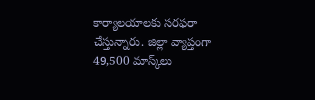కార్యాలయాలకు సరఫరా చేస్తున్నారు. జిల్లా వ్యాప్తంగా 49,500 మాస్క్‌లు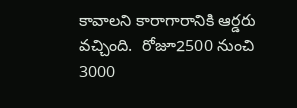కావాలని కారాగారానికి ఆర్డరు వచ్చింది.  రోజూ2500 నుంచి 3000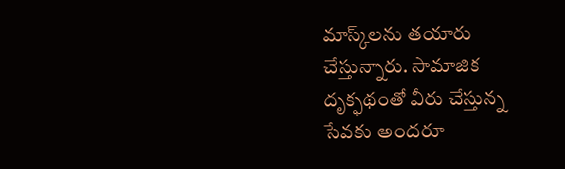మాస్క్‌లను తయారు చేస్తున్నారు. సామాజిక దృక్ఫథంతో వీరు చేస్తున్న సేవకు అందరూ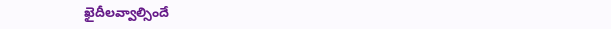ఖైదీలవ్వాల్సిందే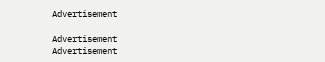Advertisement

Advertisement
Advertisement